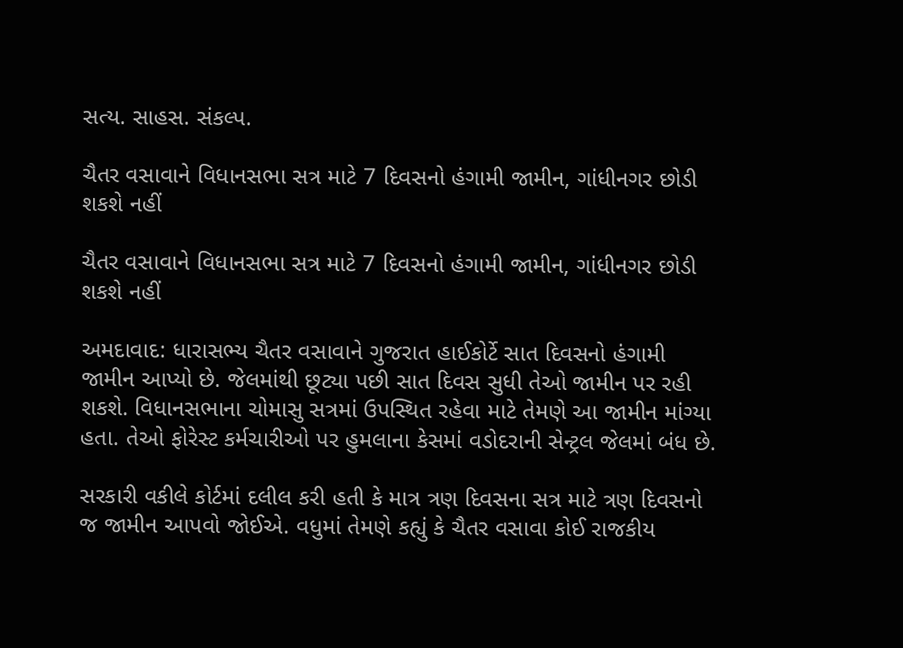સત્ય. સાહસ. સંકલ્પ.

ચૈતર વસાવાને વિધાનસભા સત્ર માટે 7 દિવસનો હંગામી જામીન, ગાંધીનગર છોડી શકશે નહીં

ચૈતર વસાવાને વિધાનસભા સત્ર માટે 7 દિવસનો હંગામી જામીન, ગાંધીનગર છોડી શકશે નહીં

અમદાવાદ: ધારાસભ્ય ચૈતર વસાવાને ગુજરાત હાઈકોર્ટે સાત દિવસનો હંગામી જામીન આપ્યો છે. જેલમાંથી છૂટ્યા પછી સાત દિવસ સુધી તેઓ જામીન પર રહી શકશે. વિધાનસભાના ચોમાસુ સત્રમાં ઉપસ્થિત રહેવા માટે તેમણે આ જામીન માંગ્યા હતા. તેઓ ફોરેસ્ટ કર્મચારીઓ પર હુમલાના કેસમાં વડોદરાની સેન્ટ્રલ જેલમાં બંધ છે.

સરકારી વકીલે કોર્ટમાં દલીલ કરી હતી કે માત્ર ત્રણ દિવસના સત્ર માટે ત્રણ દિવસનો જ જામીન આપવો જોઈએ. વધુમાં તેમણે કહ્યું કે ચૈતર વસાવા કોઈ રાજકીય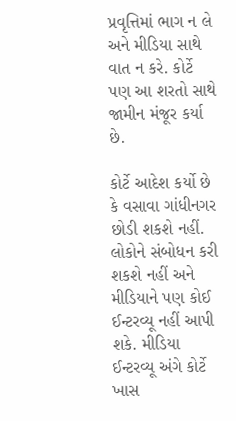પ્રવૃત્તિમાં ભાગ ન લે અને મીડિયા સાથે વાત ન કરે. કોર્ટે પણ આ શરતો સાથે જામીન મંજૂર કર્યા છે.

કોર્ટે આદેશ કર્યો છે કે વસાવા ગાંધીનગર છોડી શકશે નહીં. લોકોને સંબોધન કરી શકશે નહીં અને મીડિયાને પણ કોઈ ઈન્ટરવ્યૂ નહીં આપી શકે. મીડિયા ઈન્ટરવ્યૂ અંગે કોર્ટે ખાસ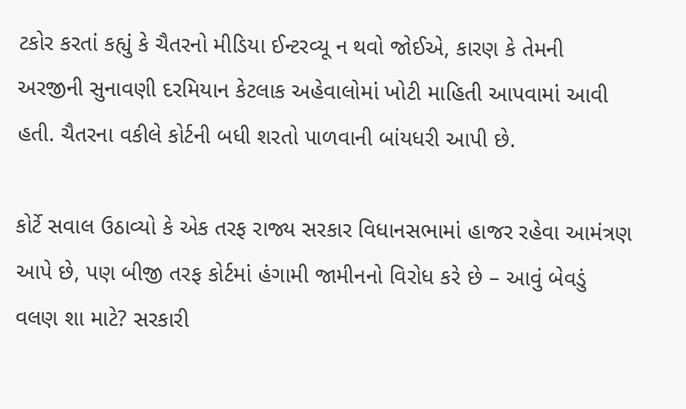ટકોર કરતાં કહ્યું કે ચૈતરનો મીડિયા ઈન્ટરવ્યૂ ન થવો જોઈએ, કારણ કે તેમની અરજીની સુનાવણી દરમિયાન કેટલાક અહેવાલોમાં ખોટી માહિતી આપવામાં આવી હતી. ચૈતરના વકીલે કોર્ટની બધી શરતો પાળવાની બાંયધરી આપી છે.

કોર્ટે સવાલ ઉઠાવ્યો કે એક તરફ રાજ્ય સરકાર વિધાનસભામાં હાજર રહેવા આમંત્રણ આપે છે, પણ બીજી તરફ કોર્ટમાં હંગામી જામીનનો વિરોધ કરે છે – આવું બેવડું વલણ શા માટે? સરકારી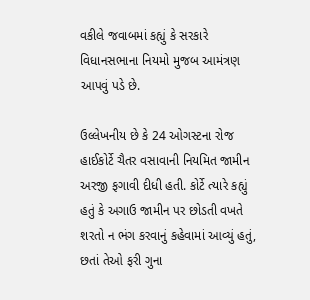વકીલે જવાબમાં કહ્યું કે સરકારે વિધાનસભાના નિયમો મુજબ આમંત્રણ આપવું પડે છે.

ઉલ્લેખનીય છે કે 24 ઓગસ્ટના રોજ હાઈકોર્ટે ચૈતર વસાવાની નિયમિત જામીન અરજી ફગાવી દીધી હતી. કોર્ટે ત્યારે કહ્યું હતું કે અગાઉ જામીન પર છોડતી વખતે શરતો ન ભંગ કરવાનું કહેવામાં આવ્યું હતું, છતાં તેઓ ફરી ગુના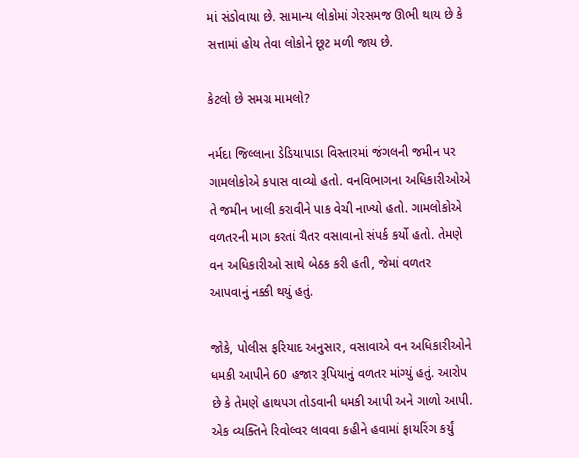માં સંડોવાયા છે. સામાન્ય લોકોમાં ગેરસમજ ઊભી થાય છે કે સત્તામાં હોય તેવા લોકોને છૂટ મળી જાય છે.

કેટલો છે સમગ્ર મામલો?

નર્મદા જિલ્લાના ડેડિયાપાડા વિસ્તારમાં જંગલની જમીન પર ગામલોકોએ કપાસ વાવ્યો હતો. વનવિભાગના અધિકારીઓએ તે જમીન ખાલી કરાવીને પાક વેચી નાખ્યો હતો. ગામલોકોએ વળતરની માગ કરતાં ચૈતર વસાવાનો સંપર્ક કર્યો હતો. તેમણે વન અધિકારીઓ સાથે બેઠક કરી હતી, જેમાં વળતર આપવાનું નક્કી થયું હતું.

જોકે, પોલીસ ફરિયાદ અનુસાર, વસાવાએ વન અધિકારીઓને ધમકી આપીને 60 હજાર રૂપિયાનું વળતર માંગ્યું હતું. આરોપ છે કે તેમણે હાથપગ તોડવાની ધમકી આપી અને ગાળો આપી. એક વ્યક્તિને રિવોલ્વર લાવવા કહીને હવામાં ફાયરિંગ કર્યું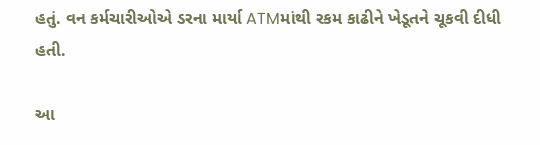હતું. વન કર્મચારીઓએ ડરના માર્યા ATMમાંથી રકમ કાઢીને ખેડૂતને ચૂકવી દીધી હતી.

આ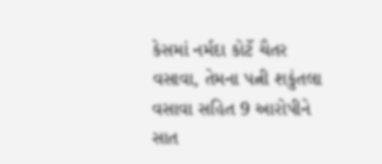કેસમાં નર્મદા કોર્ટે ચૈતર વસાવા, તેમના પત્ની શકુંતલા વસાવા સહિત 9 આરોપીને સાત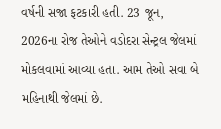વર્ષની સજા ફટકારી હતી. 23 જૂન, 2026ના રોજ તેઓને વડોદરા સેન્ટ્રલ જેલમાં મોકલવામાં આવ્યા હતા. આમ તેઓ સવા બે મહિનાથી જેલમાં છે.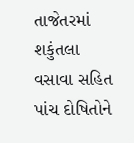તાજેતરમાં શકુંતલા વસાવા સહિત પાંચ દોષિતોને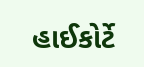હાઈકોર્ટે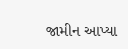જામીન આપ્યા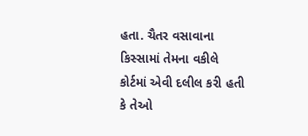હતા. ચૈતર વસાવાના કિસ્સામાં તેમના વકીલે કોર્ટમાં એવી દલીલ કરી હતી કે તેઓ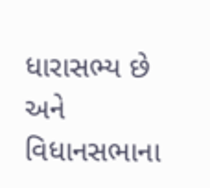ધારાસભ્ય છે અને વિધાનસભાના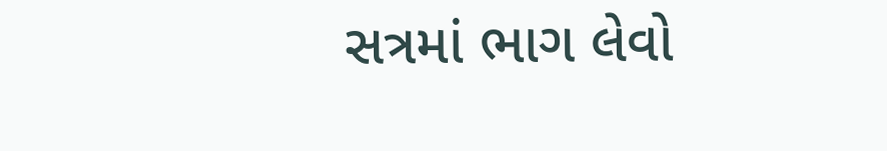સત્રમાં ભાગ લેવો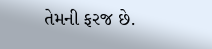તેમની ફરજ છે.